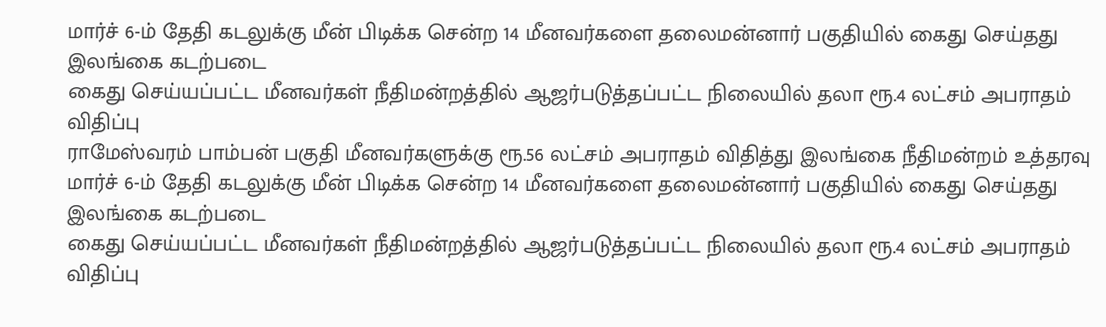மார்ச் 6-ம் தேதி கடலுக்கு மீன் பிடிக்க சென்ற 14 மீனவர்களை தலைமன்னார் பகுதியில் கைது செய்தது இலங்கை கடற்படை
கைது செய்யப்பட்ட மீனவர்கள் நீதிமன்றத்தில் ஆஜர்படுத்தப்பட்ட நிலையில் தலா ரூ.4 லட்சம் அபராதம் விதிப்பு
ராமேஸ்வரம் பாம்பன் பகுதி மீனவர்களுக்கு ரூ.56 லட்சம் அபராதம் விதித்து இலங்கை நீதிமன்றம் உத்தரவு
மார்ச் 6-ம் தேதி கடலுக்கு மீன் பிடிக்க சென்ற 14 மீனவர்களை தலைமன்னார் பகுதியில் கைது செய்தது இலங்கை கடற்படை
கைது செய்யப்பட்ட மீனவர்கள் நீதிமன்றத்தில் ஆஜர்படுத்தப்பட்ட நிலையில் தலா ரூ.4 லட்சம் அபராதம் விதிப்பு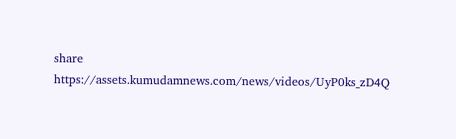share
https://assets.kumudamnews.com/news/videos/UyP0ks_zD4Q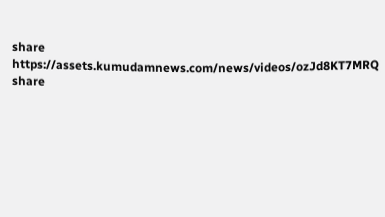share
https://assets.kumudamnews.com/news/videos/ozJd8KT7MRQ
share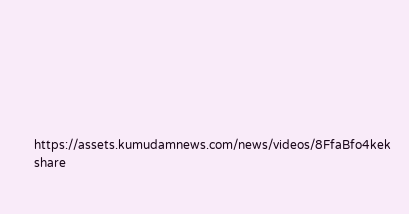https://assets.kumudamnews.com/news/videos/8FfaBfo4kek
share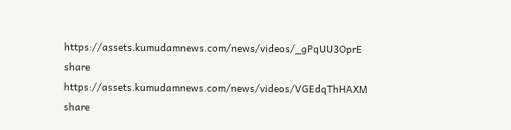https://assets.kumudamnews.com/news/videos/_gPqUU3OprE
share
https://assets.kumudamnews.com/news/videos/VGEdqThHAXM
share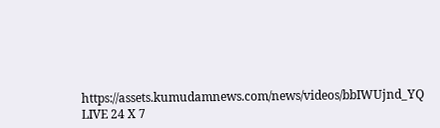https://assets.kumudamnews.com/news/videos/bbIWUjnd_YQ
LIVE 24 X 7